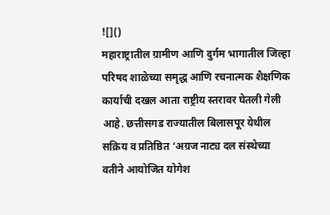![]()
महाराष्ट्रातील ग्रामीण आणि दुर्गम भागातील जिल्हा परिषद शाळेच्या समृद्ध आणि रचनात्मक शैक्षणिक कार्याची दखल आता राष्ट्रीय स्तरावर घेतली गेली आहे. छत्तीसगड राज्यातील बिलासपूर येथील सक्रिय व प्रतिष्ठित ‘अग्रज नाट्य दल संस्थेच्या वतीने आयोजित योगेश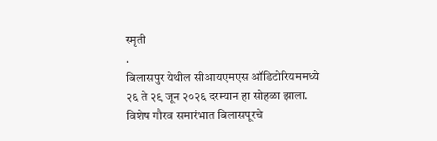स्मृती
.
बिलासपुर येथील सीआयएमएस ऑडिटोरियममध्ये २६ ते २९ जून २०२६ दरम्यान हा सोहळा झाला. विशेष गौरव समारंभात बिलासपूरचे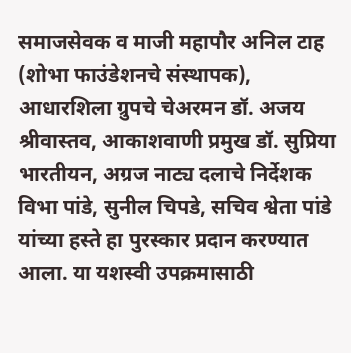समाजसेवक व माजी महापौर अनिल टाह (शोभा फाउंडेशनचे संस्थापक), आधारशिला ग्रुपचे चेअरमन डॉ. अजय श्रीवास्तव, आकाशवाणी प्रमुख डॉ. सुप्रिया भारतीयन, अग्रज नाट्य दलाचे निर्देशक विभा पांडे, सुनील चिपडे, सचिव श्वेता पांडे यांच्या हस्ते हा पुरस्कार प्रदान करण्यात आला. या यशस्वी उपक्रमासाठी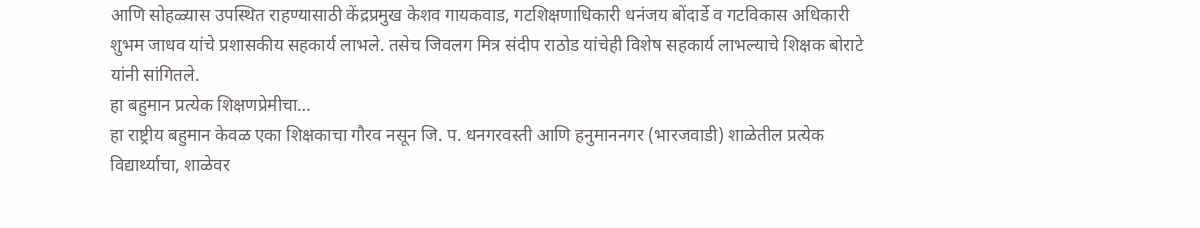आणि सोहळ्यास उपस्थित राहण्यासाठी केंद्रप्रमुख केशव गायकवाड, गटशिक्षणाधिकारी धनंजय बोंदार्डे व गटविकास अधिकारी शुभम जाधव यांचे प्रशासकीय सहकार्य लाभले. तसेच जिवलग मित्र संदीप राठोड यांचेही विशेष सहकार्य लाभल्याचे शिक्षक बोराटे यांनी सांगितले.
हा बहुमान प्रत्येक शिक्षणप्रेमीचा…
हा राष्ट्रीय बहुमान केवळ एका शिक्षकाचा गौरव नसून जि. प. धनगरवस्ती आणि हनुमाननगर (भारजवाडी) शाळेतील प्रत्येक विद्यार्थ्याचा, शाळेवर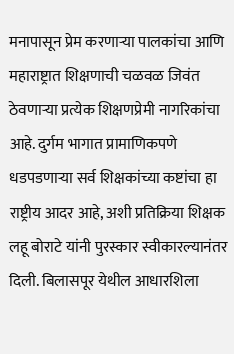मनापासून प्रेम करणाऱ्या पालकांचा आणि महाराष्ट्रात शिक्षणाची चळवळ जिवंत ठेवणाऱ्या प्रत्येक शिक्षणप्रेमी नागरिकांचा आहे. दुर्गम भागात प्रामाणिकपणे धडपडणाऱ्या सर्व शिक्षकांच्या कष्टांचा हा राष्ट्रीय आदर आहे, अशी प्रतिक्रिया शिक्षक लहू बोराटे यांनी पुरस्कार स्वीकारल्यानंतर दिली. बिलासपूर येथील आधारशिला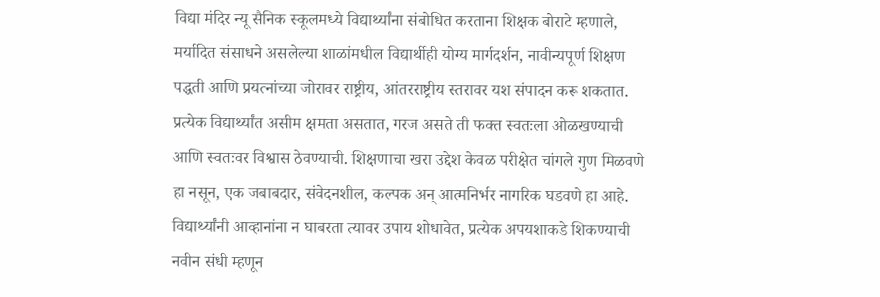विद्या मंदिर न्यू सैनिक स्कूलमध्ये विद्यार्थ्यांना संबोधित करताना शिक्षक बोराटे म्हणाले, मर्यादित संसाधने असलेल्या शाळांमधील विद्यार्थीही योग्य मार्गदर्शन, नावीन्यपूर्ण शिक्षण पद्धती आणि प्रयत्नांच्या जोरावर राष्ट्रीय, आंतरराष्ट्रीय स्तरावर यश संपादन करू शकतात. प्रत्येक विद्यार्थ्यांत असीम क्षमता असतात, गरज असते ती फक्त स्वतःला ओळखण्याची आणि स्वतःवर विश्वास ठेवण्याची. शिक्षणाचा खरा उद्देश केवळ परीक्षेत चांगले गुण मिळवणे हा नसून, एक जबाबदार, संवेदनशील, कल्पक अन् आत्मनिर्भर नागरिक घडवणे हा आहे. विद्यार्थ्यांनी आव्हानांना न घाबरता त्यावर उपाय शोधावेत, प्रत्येक अपयशाकडे शिकण्याची नवीन संधी म्हणून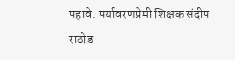पहावे. पर्यावरणप्रेमी शिक्षक संदीप राठोड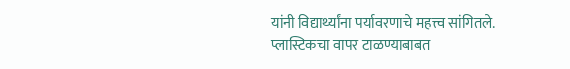यांनी विद्यार्थ्यांना पर्यावरणाचे महत्त्व सांगितले. प्लास्टिकचा वापर टाळण्याबाबत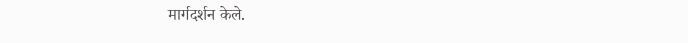मार्गदर्शन केले.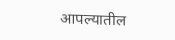आपल्यातील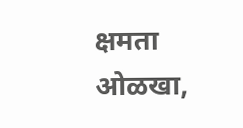क्षमता ओळखा,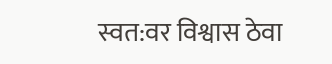स्वत:वर विश्वास ठेवा